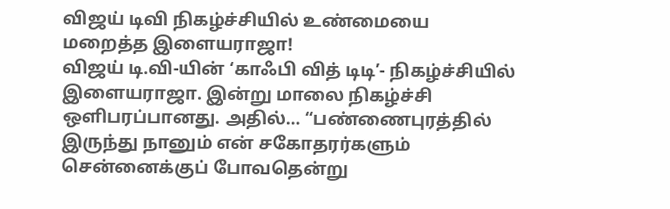விஜய் டிவி நிகழ்ச்சியில் உண்மையை மறைத்த இளையராஜா!
விஜய் டி.வி-யின் ‘காஃபி வித் டிடி’- நிகழ்ச்சியில் இளையராஜா. இன்று மாலை நிகழ்ச்சி ஒளிபரப்பானது. அதில்… “பண்ணைபுரத்தில் இருந்து நானும் என் சகோதரர்களும் சென்னைக்குப் போவதென்று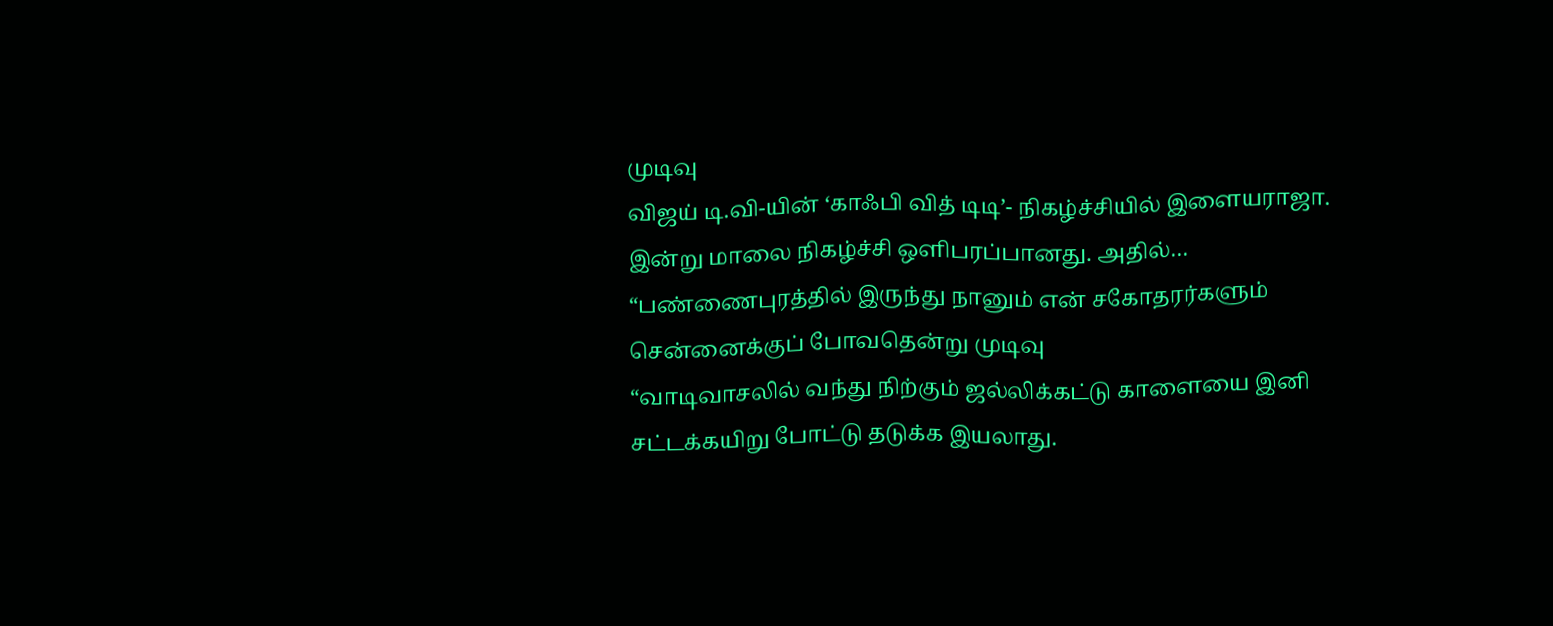முடிவு
விஜய் டி.வி-யின் ‘காஃபி வித் டிடி’- நிகழ்ச்சியில் இளையராஜா. இன்று மாலை நிகழ்ச்சி ஒளிபரப்பானது. அதில்… “பண்ணைபுரத்தில் இருந்து நானும் என் சகோதரர்களும் சென்னைக்குப் போவதென்று முடிவு
“வாடிவாசலில் வந்து நிற்கும் ஜல்லிக்கட்டு காளையை இனி சட்டக்கயிறு போட்டு தடுக்க இயலாது.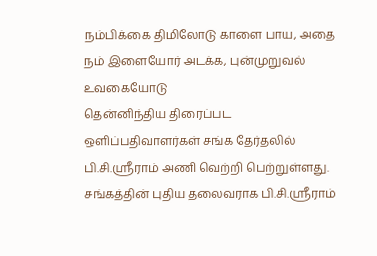நம்பிக்கை திமிலோடு காளை பாய, அதை நம் இளையோர் அடக்க, புன்முறுவல் உவகையோடு
தென்னிந்திய திரைப்பட ஒளிப்பதிவாளர்கள் சங்க தேர்தலில் பி.சி.ஸ்ரீராம் அணி வெற்றி பெற்றுள்ளது. சங்கத்தின் புதிய தலைவராக பி.சி.ஸ்ரீராம்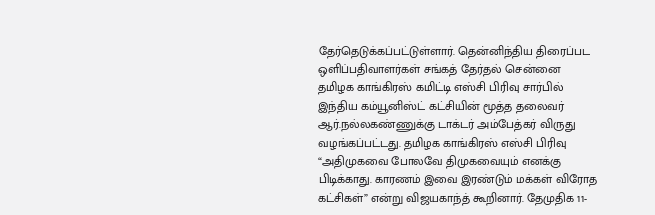தேர்தெடுக்கப்பட்டுள்ளார். தென்னிந்திய திரைப்பட ஒளிப்பதிவாளர்கள் சங்கத் தேர்தல் சென்னை
தமிழக காங்கிரஸ் கமிட்டி எஸ்சி பிரிவு சார்பில் இந்திய கம்யூனிஸ்ட் கட்சியின் மூத்த தலைவர் ஆர்.நல்லகண்ணுக்கு டாக்டர் அம்பேத்கர் விருது வழங்கப்பட்டது. தமிழக காங்கிரஸ் எஸ்சி பிரிவு
“அதிமுகவை போலவே திமுகவையும் எனக்கு பிடிக்காது. காரணம் இவை இரண்டும் மக்கள் விரோத கட்சிகள்” என்று விஜயகாந்த் கூறினார். தேமுதிக 11-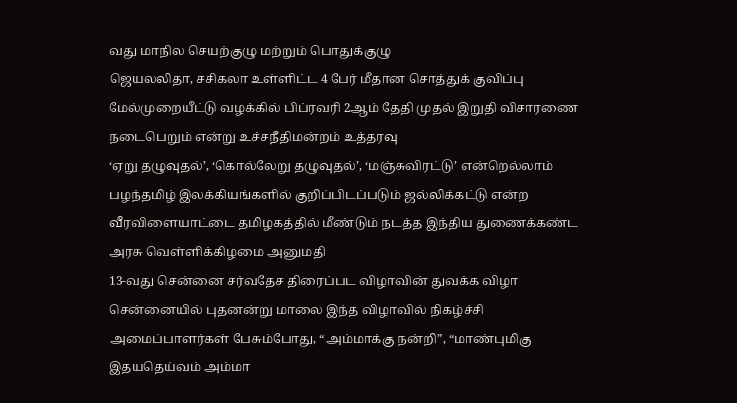வது மாநில செயற்குழு மற்றும் பொதுக்குழு
ஜெயலலிதா, சசிகலா உள்ளிட்ட 4 பேர் மீதான சொத்துக் குவிப்பு மேல்முறையீட்டு வழக்கில் பிப்ரவரி 2ஆம் தேதி முதல் இறுதி விசாரணை நடைபெறும் என்று உச்சநீதிமன்றம் உத்தரவு
‘ஏறு தழுவுதல்’, ‘கொல்லேறு தழுவுதல்’, ‘மஞ்சுவிரட்டு’ என்றெல்லாம் பழந்தமிழ் இலக்கியங்களில் குறிப்பிடப்படும் ஜல்லிக்கட்டு என்ற வீரவிளையாட்டை தமிழகத்தில் மீண்டும் நடத்த இந்திய துணைக்கண்ட அரசு வெள்ளிக்கிழமை அனுமதி
13-வது சென்னை சர்வதேச திரைப்பட விழாவின் துவக்க விழா சென்னையில் புதனன்று மாலை இந்த விழாவில் நிகழ்ச்சி அமைப்பாளர்கள் பேசும்போது, “அம்மாக்கு நன்றி”, “மாண்புமிகு இதயதெய்வம் அம்மா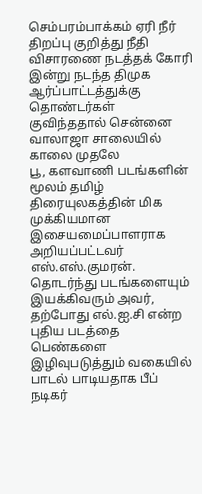செம்பரம்பாக்கம் ஏரி நீர் திறப்பு குறித்து நீதி விசாரணை நடத்தக் கோரி இன்று நடந்த திமுக ஆர்ப்பாட்டத்துக்கு தொண்டர்கள் குவிந்ததால் சென்னை வாலாஜா சாலையில் காலை முதலே
பூ, களவாணி படங்களின் மூலம் தமிழ் திரையுலகத்தின் மிக முக்கியமான இசையமைப்பாளராக அறியப்பட்டவர் எஸ்.எஸ்.குமரன். தொடர்ந்து படங்களையும் இயக்கிவரும் அவர், தற்போது எல்.ஐ.சி என்ற புதிய படத்தை
பெண்களை இழிவுபடுத்தும் வகையில் பாடல் பாடியதாக பீப் நடிகர்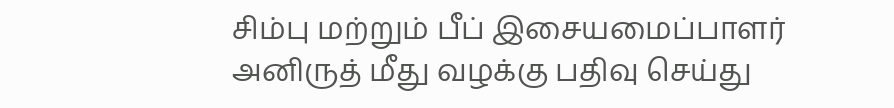சிம்பு மற்றும் பீப் இசையமைப்பாளர் அனிருத் மீது வழக்கு பதிவு செய்து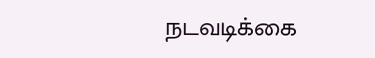நடவடிக்கை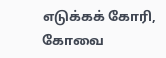எடுக்கக் கோரி, கோவை